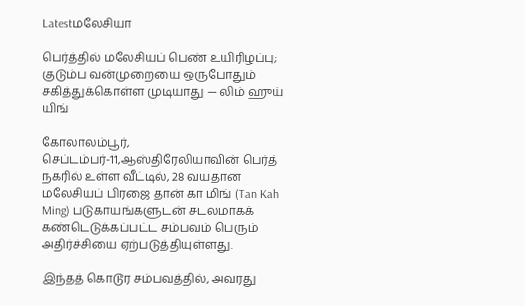Latestமலேசியா

பெர்த்தில் மலேசியப் பெண் உயிரிழப்பு; குடும்ப வன்முறையை ஒருபோதும் சகித்துக்கொள்ள முடியாது — லிம் ஹுய் யிங்

கோலாலம்பூர், செப்டம்பர்-11,ஆஸ்திரேலியாவின் பெர்த் நகரில் உள்ள வீட்டில், 28 வயதான மலேசியப் பிரஜை தான் கா மிங் (Tan Kah Ming) படுகாயங்களுடன் சடலமாகக் கண்டெடுக்கப்பட்ட சம்பவம் பெரும் அதிர்ச்சியை ஏற்படுத்தியுள்ளது.

இந்தத் கொடூர சம்பவத்தில், அவரது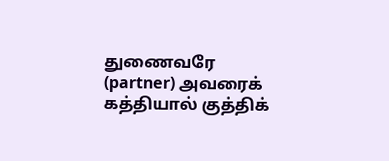துணைவரே (partner) அவரைக் கத்தியால் குத்திக்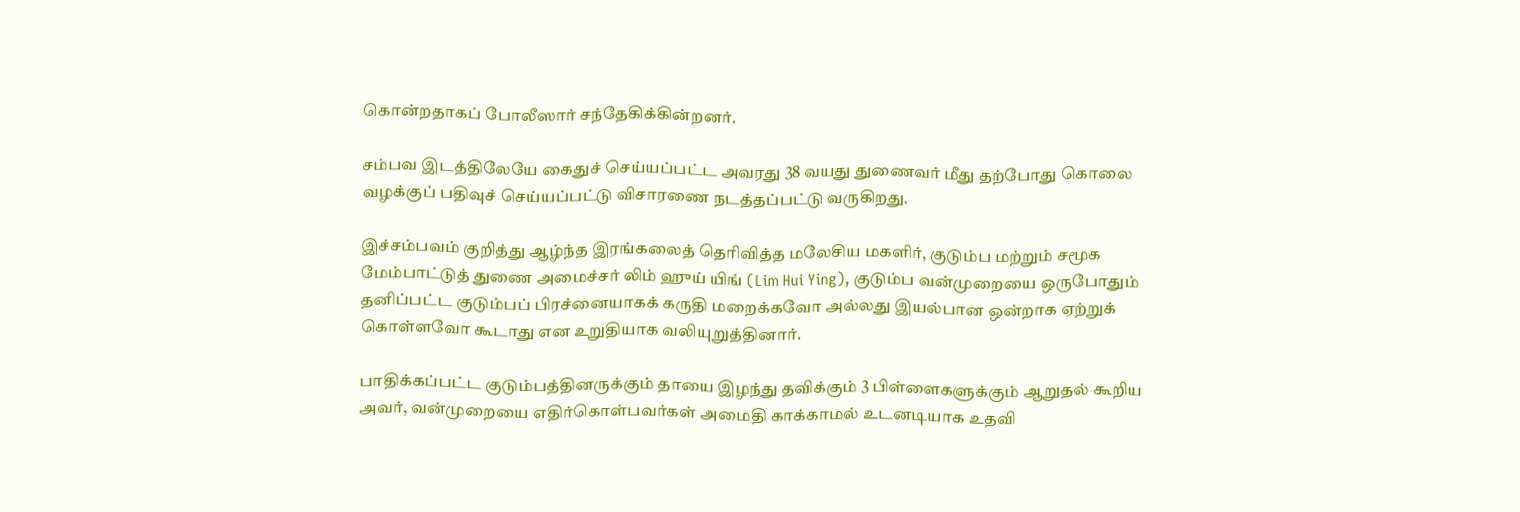கொன்றதாகப் போலீஸார் சந்தேகிக்கின்றனர்.

சம்பவ இடத்திலேயே கைதுச் செய்யப்பட்ட அவரது 38 வயது துணைவர் மீது தற்போது கொலை வழக்குப் பதிவுச் செய்யப்பட்டு விசாரணை நடத்தப்பட்டு வருகிறது.

இச்சம்பவம் குறித்து ஆழ்ந்த இரங்கலைத் தெரிவித்த மலேசிய மகளிர், குடும்ப மற்றும் சமூக மேம்பாட்டுத் துணை அமைச்சர் லிம் ஹுய் யிங் (Lim Hui Ying), குடும்ப வன்முறையை ஒருபோதும் தனிப்பட்ட குடும்பப் பிரச்னையாகக் கருதி மறைக்கவோ அல்லது இயல்பான ஒன்றாக ஏற்றுக் கொள்ளவோ கூடாது என உறுதியாக வலியுறுத்தினார்.

பாதிக்கப்பட்ட குடும்பத்தினருக்கும் தாயை இழந்து தவிக்கும் 3 பிள்ளைகளுக்கும் ஆறுதல் கூறிய அவர், வன்முறையை எதிர்கொள்பவர்கள் அமைதி காக்காமல் உடனடியாக உதவி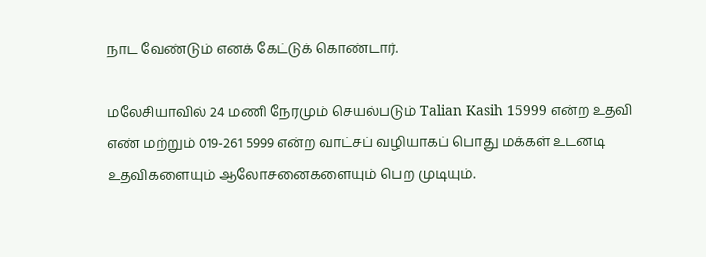நாட வேண்டும் எனக் கேட்டுக் கொண்டார்.

மலேசியாவில் 24 மணி நேரமும் செயல்படும் Talian Kasih 15999 என்ற உதவி எண் மற்றும் 019-261 5999 என்ற வாட்சப் வழியாகப் பொது மக்கள் உடனடி உதவிகளையும் ஆலோசனைகளையும் பெற முடியும்.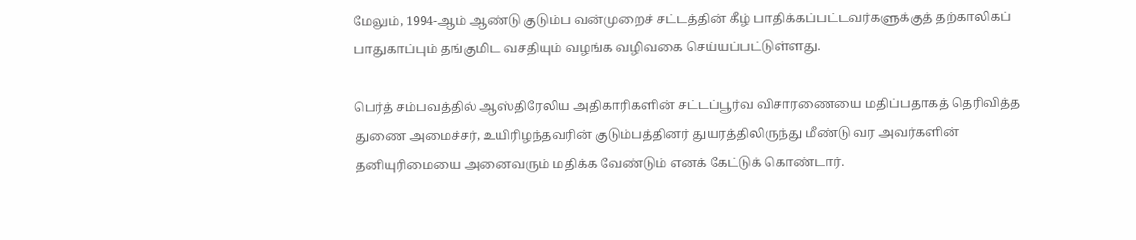மேலும், 1994-ஆம் ஆண்டு குடும்ப வன்முறைச் சட்டத்தின் கீழ் பாதிக்கப்பட்டவர்களுக்குத் தற்காலிகப் பாதுகாப்பும் தங்குமிட வசதியும் வழங்க வழிவகை செய்யப்பட்டுள்ளது.

பெர்த் சம்பவத்தில் ஆஸ்திரேலிய அதிகாரிகளின் சட்டப்பூர்வ விசாரணையை மதிப்பதாகத் தெரிவித்த துணை அமைச்சர், உயிரிழந்தவரின் குடும்பத்தினர் துயரத்திலிருந்து மீண்டு வர அவர்களின் தனியுரிமையை அனைவரும் மதிக்க வேண்டும் எனக் கேட்டுக் கொண்டார்.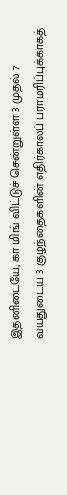இதனிடையே, கா மிங் விட்டுச் சென்றுள்ள 3 முதல் 7 வயதுடைய 3 குழந்தைகளின் எதிர்காலப் பராமரிப்புக்காகத்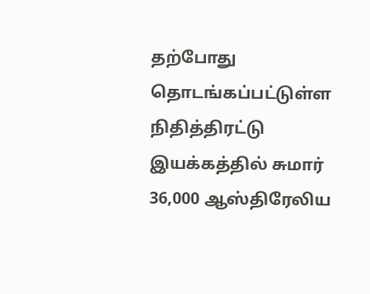தற்போது தொடங்கப்பட்டுள்ள நிதித்திரட்டு இயக்கத்தில் சுமார் 36,000 ஆஸ்திரேலிய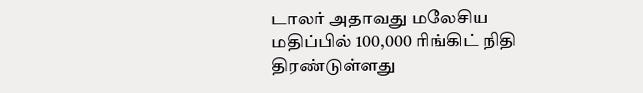டாலர் அதாவது மலேசிய மதிப்பில் 100,000 ரிங்கிட் நிதி திரண்டுள்ளது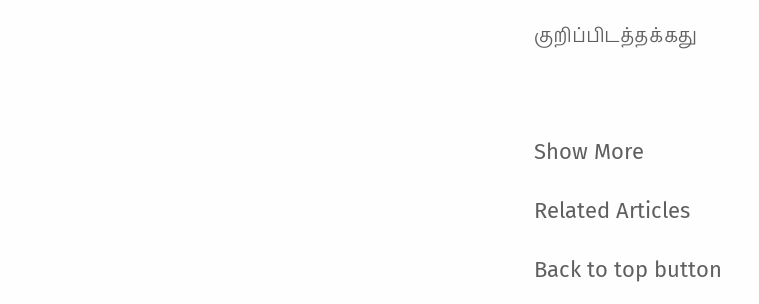குறிப்பிடத்தக்கது



Show More

Related Articles

Back to top button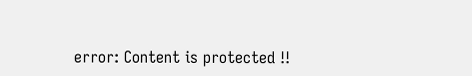error: Content is protected !!